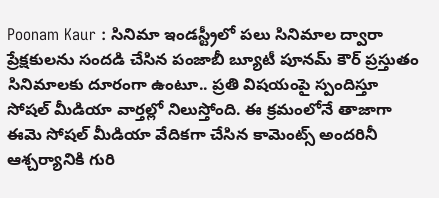Poonam Kaur : సినిమా ఇండస్ట్రీలో పలు సినిమాల ద్వారా ప్రేక్షకులను సందడి చేసిన పంజాబీ బ్యూటీ పూనమ్ కౌర్ ప్రస్తుతం సినిమాలకు దూరంగా ఉంటూ.. ప్రతి విషయంపై స్పందిస్తూ సోషల్ మీడియా వార్తల్లో నిలుస్తోంది. ఈ క్రమంలోనే తాజాగా ఈమె సోషల్ మీడియా వేదికగా చేసిన కామెంట్స్ అందరినీ ఆశ్చర్యానికి గురి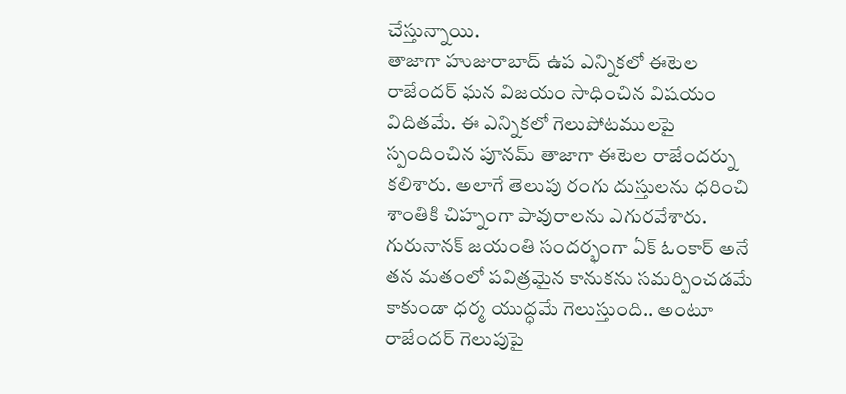చేస్తున్నాయి.
తాజాగా హుజురాబాద్ ఉప ఎన్నికలో ఈటెల రాజేందర్ ఘన విజయం సాధించిన విషయం విదితమే. ఈ ఎన్నికలో గెలుపోటములపై స్పందించిన పూనమ్ తాజాగా ఈటెల రాజేందర్ను కలిశారు. అలాగే తెలుపు రంగు దుస్తులను ధరించి శాంతికి చిహ్నంగా పావురాలను ఎగురవేశారు.
గురునానక్ జయంతి సందర్భంగా ఏక్ ఓంకార్ అనే తన మతంలో పవిత్రమైన కానుకను సమర్పించడమే కాకుండా ధర్మ యుద్ధమే గెలుస్తుంది.. అంటూ రాజేందర్ గెలుపుపై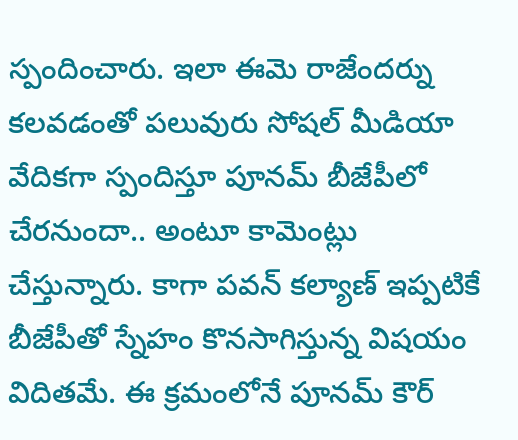స్పందించారు. ఇలా ఈమె రాజేందర్ను కలవడంతో పలువురు సోషల్ మీడియా వేదికగా స్పందిస్తూ పూనమ్ బీజేపీలో చేరనుందా.. అంటూ కామెంట్లు చేస్తున్నారు. కాగా పవన్ కల్యాణ్ ఇప్పటికే బీజేపీతో స్నేహం కొనసాగిస్తున్న విషయం విదితమే. ఈ క్రమంలోనే పూనమ్ కౌర్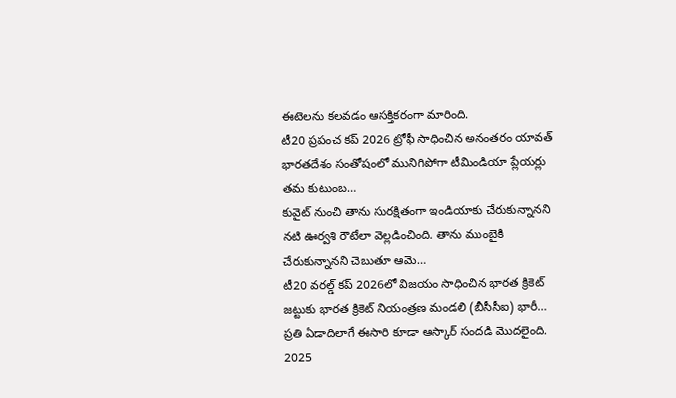ఈటెలను కలవడం ఆసక్తికరంగా మారింది.
టీ20 ప్రపంచ కప్ 2026 ట్రోఫీ సాధించిన అనంతరం యావత్ భారతదేశం సంతోషంలో మునిగిపోగా టీమిండియా ప్లేయర్లు తమ కుటుంబ…
కువైట్ నుంచి తాను సురక్షితంగా ఇండియాకు చేరుకున్నానని నటి ఊర్వశి రౌటేలా వెల్లడించింది. తాను ముంబైకి చేరుకున్నానని చెబుతూ ఆమె…
టీ20 వరల్డ్ కప్ 2026లో విజయం సాధించిన భారత క్రికెట్ జట్టుకు భారత క్రికెట్ నియంత్రణ మండలి (బీసీసీఐ) భారీ…
ప్రతి ఏడాదిలాగే ఈసారి కూడా ఆస్కార్ సందడి మొదలైంది. 2025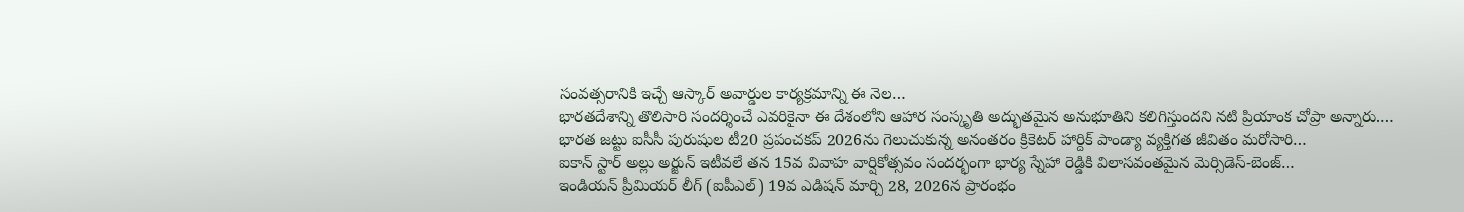సంవత్సరానికి ఇచ్చే ఆస్కార్ అవార్డుల కార్యక్రమాన్ని ఈ నెల…
భారతదేశాన్ని తొలిసారి సందర్శించే ఎవరికైనా ఈ దేశంలోని ఆహార సంస్కృతి అద్భుతమైన అనుభూతిని కలిగిస్తుందని నటి ప్రియాంక చోప్రా అన్నారు.…
భారత జట్టు ఐసీసీ పురుషుల టీ20 ప్రపంచకప్ 2026ను గెలుచుకున్న అనంతరం క్రికెటర్ హార్దిక్ పాండ్యా వ్యక్తిగత జీవితం మరోసారి…
ఐకాన్ స్టార్ అల్లు అర్జున్ ఇటీవలే తన 15వ వివాహ వార్షికోత్సవం సందర్భంగా భార్య స్నేహా రెడ్డికి విలాసవంతమైన మెర్సిడెస్-బెంజ్…
ఇండియన్ ప్రీమియర్ లీగ్ (ఐపీఎల్) 19వ ఎడిషన్ మార్చి 28, 2026న ప్రారంభం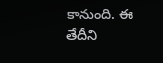కానుంది. ఈ తేదీని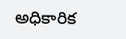అధికారిక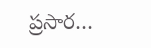ప్రసార…